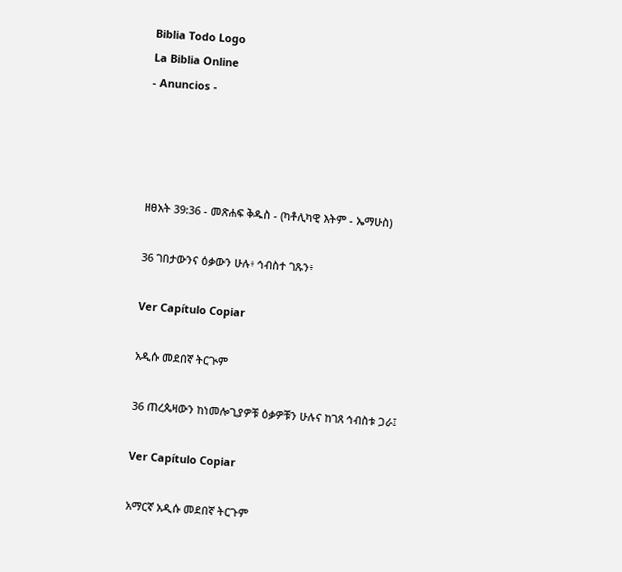Biblia Todo Logo
La Biblia Online
- Anuncios -




ዘፀአት 39:36 - መጽሐፍ ቅዱስ - (ካቶሊካዊ እትም - ኤማሁስ)

36 ገበታውንና ዕቃውን ሁሉ፥ ኅብስተ ገጹን፥

Ver Capítulo Copiar

አዲሱ መደበኛ ትርጒም

36 ጠረጴዛውን ከነመሎጊያዎቹ ዕቃዎቹን ሁሉና ከገጸ ኅብስቱ ጋራ፤

Ver Capítulo Copiar

አማርኛ አዲሱ መደበኛ ትርጉም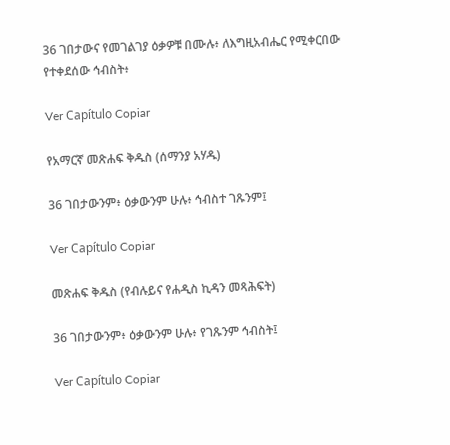36 ገበታውና የመገልገያ ዕቃዎቹ በሙሉ፥ ለእግዚአብሔር የሚቀርበው የተቀደሰው ኅብስት፥

Ver Capítulo Copiar

የአማርኛ መጽሐፍ ቅዱስ (ሰማንያ አሃዱ)

36 ገበታውንም፥ ዕቃውንም ሁሉ፥ ኅብስተ ገጹንም፤

Ver Capítulo Copiar

መጽሐፍ ቅዱስ (የብሉይና የሐዲስ ኪዳን መጻሕፍት)

36 ገበታውንም፥ ዕቃውንም ሁሉ፥ የገጹንም ኅብስት፤

Ver Capítulo Copiar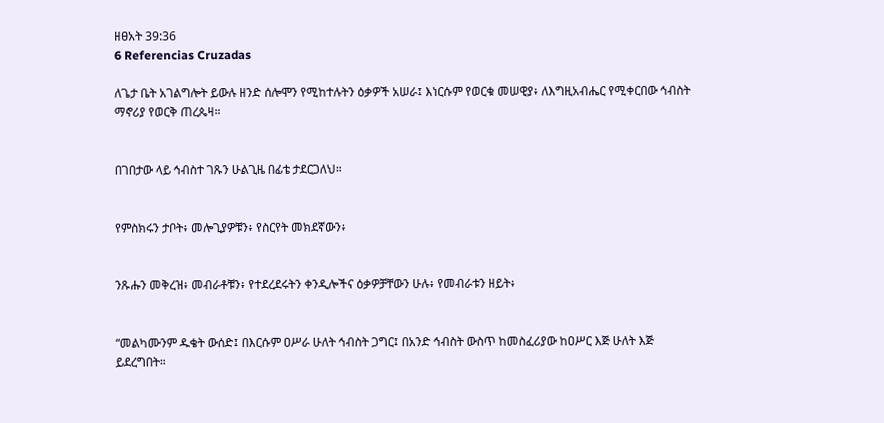ዘፀአት 39:36
6 Referencias Cruzadas

ለጌታ ቤት አገልግሎት ይውሉ ዘንድ ሰሎሞን የሚከተሉትን ዕቃዎች አሠራ፤ እነርሱም የወርቁ መሠዊያ፥ ለእግዚአብሔር የሚቀርበው ኅብስት ማኖሪያ የወርቅ ጠረጴዛ።


በገበታው ላይ ኅብስተ ገጹን ሁልጊዜ በፊቴ ታደርጋለህ።


የምስክሩን ታቦት፥ መሎጊያዎቹን፥ የስርየት መክደኛውን፥


ንጹሑን መቅረዝ፥ መብራቶቹን፥ የተደረደሩትን ቀንዲሎችና ዕቃዎቻቸውን ሁሉ፥ የመብራቱን ዘይት፥


“መልካሙንም ዱቄት ውሰድ፤ በእርሱም ዐሥራ ሁለት ኅብስት ጋግር፤ በአንድ ኅብስት ውስጥ ከመስፈሪያው ከዐሥር እጅ ሁለት እጅ ይደረግበት።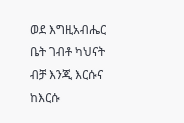ወደ እግዚአብሔር ቤት ገብቶ ካህናት ብቻ እንጂ እርሱና ከእርሱ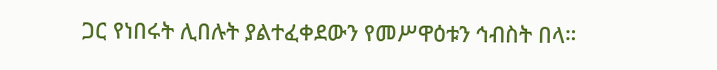ጋር የነበሩት ሊበሉት ያልተፈቀደውን የመሥዋዕቱን ኅብስት በላ።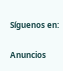Síguenos en:

Anuncios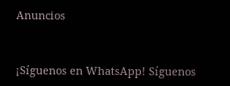Anuncios


¡Síguenos en WhatsApp! Síguenos